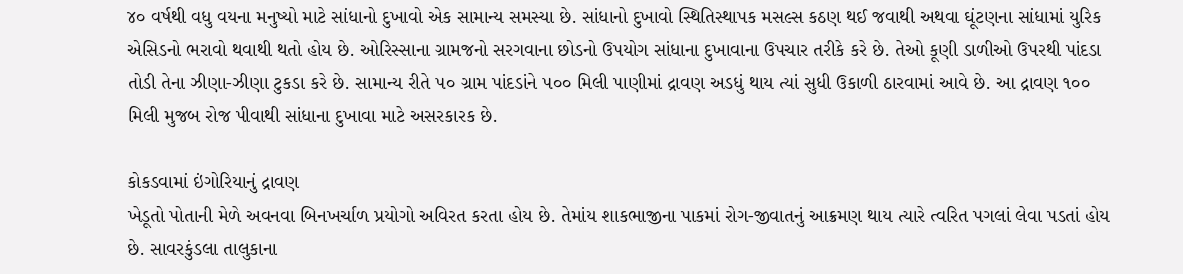૪૦ વર્ષથી વધુ વયના મનુષ્યો માટે સાંધાનો દુખાવો એક સામાન્ય સમસ્યા છે. સાંધાનો દુખાવો સ્થિતિસ્થાપક મસલ્સ કઠણ થઈ જવાથી અથવા ઘૂંટણના સાંધામાં યુરિક એસિડનો ભરાવો થવાથી થતો હોય છે. ઓરિસ્સાના ગ્રામજનો સરગવાના છોડનો ઉપયોગ સાંધાના દુખાવાના ઉપચાર તરીકે કરે છે. તેઓ કૂણી ડાળીઓ ઉપરથી પાંદડા તોડી તેના ઝીણા-ઝીણા ટુકડા કરે છે. સામાન્ય રીતે ૫૦ ગ્રામ પાંદડાંને ૫૦૦ મિલી પાણીમાં દ્રાવણ અડધું થાય ત્યાં સુધી ઉકાળી ઠારવામાં આવે છે. આ દ્રાવણ ૧૦૦ મિલી મુજબ રોજ પીવાથી સાંધાના દુખાવા માટે અસરકારક છે.

કોકડવામાં ઇંગોરિયાનું દ્રાવણ
ખેડૂતો પોતાની મેળે અવનવા બિનખર્ચાળ પ્રયોગો અવિરત કરતા હોય છે. તેમાંય શાકભાજીના પાકમાં રોગ-જીવાતનું આક્રમણ થાય ત્યારે ત્વરિત પગલાં લેવા પડતાં હોય છે. સાવરકુંડલા તાલુકાના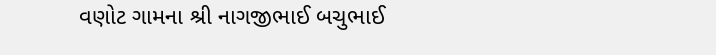વણોટ ગામના શ્રી નાગજીભાઈ બચુભાઈ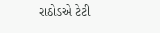રાઠોડએ ટેટી